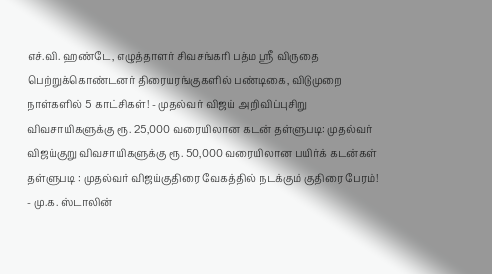எச்.வி. ஹண்டே, எழுத்தாளர் சிவசங்கரி பத்ம ஸ்ரீ விருதை பெற்றுக்கொண்டனர் திரையரங்குகளில் பண்டிகை, விடுமுறை நாள்களில் 5 காட்சிகள்! - முதல்வர் விஜய் அறிவிப்புசிறு விவசாயிகளுக்கு ரூ. 25,000 வரையிலான கடன் தள்ளுபடி: முதல்வர் விஜய்குறு விவசாயிகளுக்கு ரூ. 50,000 வரையிலான பயிர்க் கடன்கள் தள்ளுபடி : முதல்வர் விஜய்குதிரை வேகத்தில் நடக்கும் குதிரை பேரம்! - மு.க. ஸ்டாலின்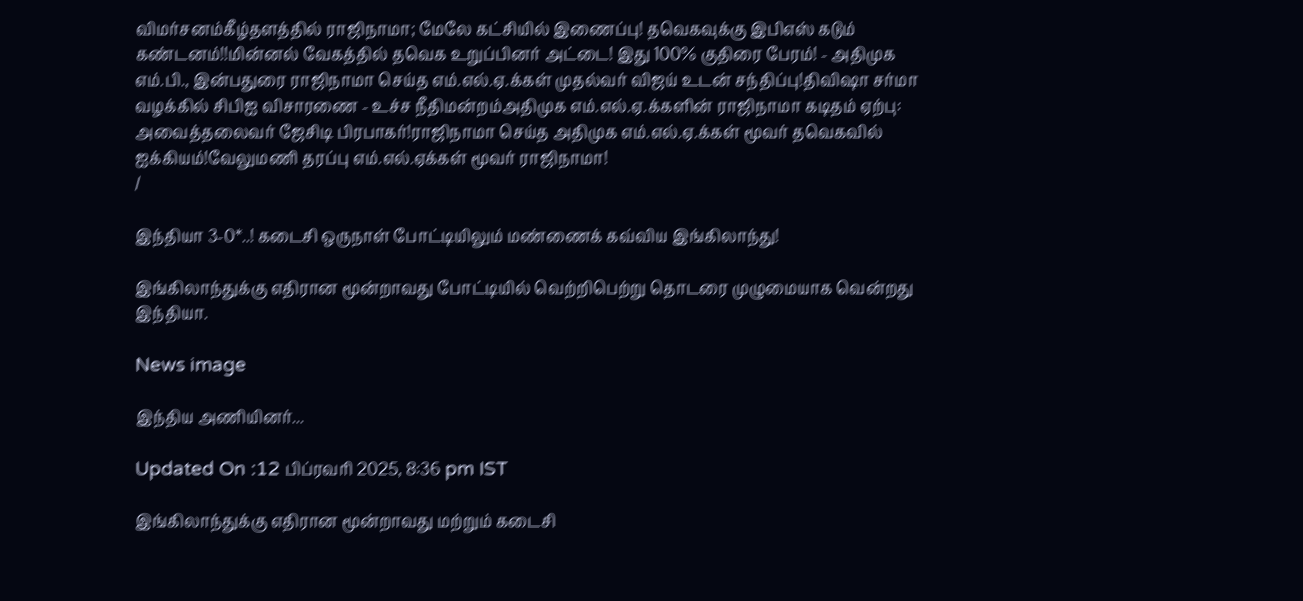விமர்சனம்கீழ்தளத்தில் ராஜிநாமா; மேலே கட்சியில் இணைப்பு! தவெகவுக்கு இபிஎஸ் கடும் கண்டனம்!!மின்னல் வேகத்தில் தவெக உறுப்பினர் அட்டை! இது 100% குதிரை பேரம்! - அதிமுக எம்.பி., இன்பதுரை ராஜிநாமா செய்த எம்.எல்.ஏ.க்கள் முதல்வர் விஜய் உடன் சந்திப்பு!திவிஷா சர்மா வழக்கில் சிபிஐ விசாரணை - உச்ச நீதிமன்றம்அதிமுக எம்.எல்.ஏ.க்களின் ராஜிநாமா கடிதம் ஏற்பு: அவைத்தலைவர் ஜேசிடி பிரபாகர்!ராஜிநாமா செய்த அதிமுக எம்.எல்.ஏ.க்கள் மூவர் தவெகவில் ஐக்கியம்!வேலுமணி தரப்பு எம்.எல்.ஏக்கள் மூவர் ராஜிநாமா!
/

இந்தியா 3-0*..! கடைசி ஒருநாள் போட்டியிலும் மண்ணைக் கவ்விய இங்கிலாந்து!

இங்கிலாந்துக்கு எதிரான மூன்றாவது போட்டியில் வெற்றிபெற்று தொடரை முழுமையாக வென்றது இந்தியா.

News image

இந்திய அணியினர்...

Updated On :12 பிப்ரவரி 2025, 8:36 pm IST

இங்கிலாந்துக்கு எதிரான மூன்றாவது மற்றும் கடைசி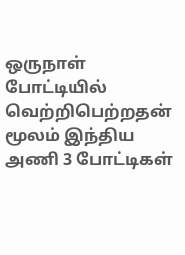ஒருநாள் போட்டியில் வெற்றிபெற்றதன் மூலம் இந்திய அணி 3 போட்டிகள்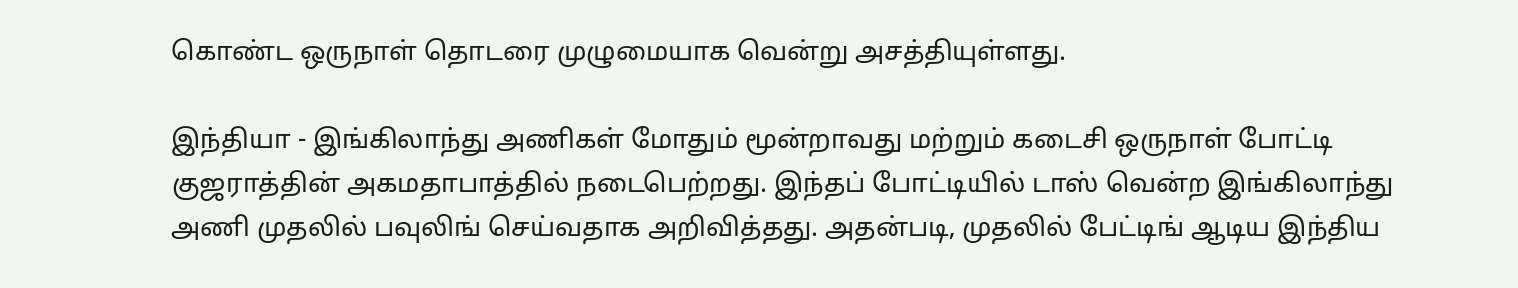கொண்ட ஒருநாள் தொடரை முழுமையாக வென்று அசத்தியுள்ளது.

இந்தியா - இங்கிலாந்து அணிகள் மோதும் மூன்றாவது மற்றும் கடைசி ஒருநாள் போட்டி குஜராத்தின் அகமதாபாத்தில் நடைபெற்றது. இந்தப் போட்டியில் டாஸ் வென்ற இங்கிலாந்து அணி முதலில் பவுலிங் செய்வதாக அறிவித்தது. அதன்படி, முதலில் பேட்டிங் ஆடிய இந்திய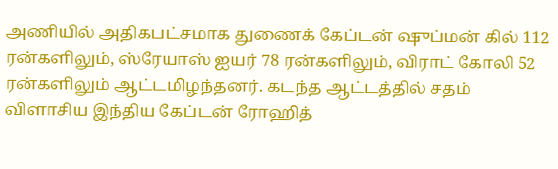அணியில் அதிகபட்சமாக துணைக் கேப்டன் ஷுப்மன் கில் 112 ரன்களிலும், ஸ்ரேயாஸ் ஐயர் 78 ரன்களிலும், விராட் கோலி 52 ரன்களிலும் ஆட்டமிழந்தனர். கடந்த ஆட்டத்தில் சதம் விளாசிய இந்திய கேப்டன் ரோஹித்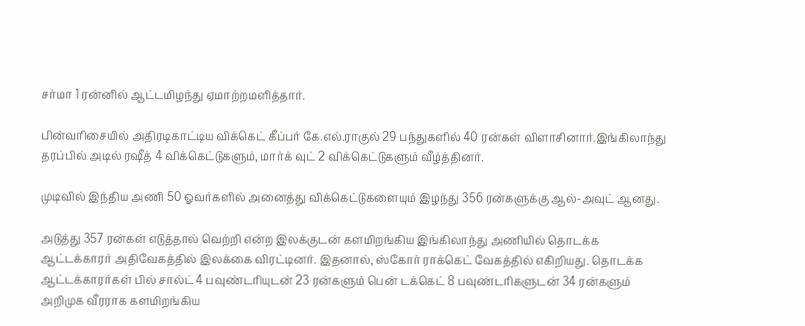சர்மா 1 ரன்னில் ஆட்டமிழந்து ஏமாற்றமளித்தார்.

பின்வரிசையில் அதிரடிகாட்டிய விக்கெட் கீப்பர் கே.எல்.ராகுல் 29 பந்துகளில் 40 ரன்கள் விளாசினார்.இங்கிலாந்து தரப்பில் அடில் ரஷீத் 4 விக்கெட்டுகளும், மார்க் வுட் 2 விக்கெட்டுகளும் வீழ்த்தினர்.

முடிவில் இந்திய அணி 50 ஓவர்களில் அனைத்து விக்கெட்டுகளையும் இழந்து 356 ரன்களுக்கு ஆல்-அவுட் ஆனது.

அடுத்து 357 ரன்கள் எடுத்தால் வெற்றி என்ற இலக்குடன் களமிறங்கிய இங்கிலாந்து அணியில் தொடக்க ஆட்டக்காரர் அதிவேகத்தில் இலக்கை விரட்டினர். இதனால், ஸ்கோர் ராக்கெட் வேகத்தில் எகிறியது. தொடக்க ஆட்டக்காரர்கள் பில் சால்ட் 4 பவுண்டரியுடன் 23 ரன்களும் பென் டக்கெட் 8 பவுண்டரிகளுடன் 34 ரன்களும் அறிமுக வீரராக களமிறங்கிய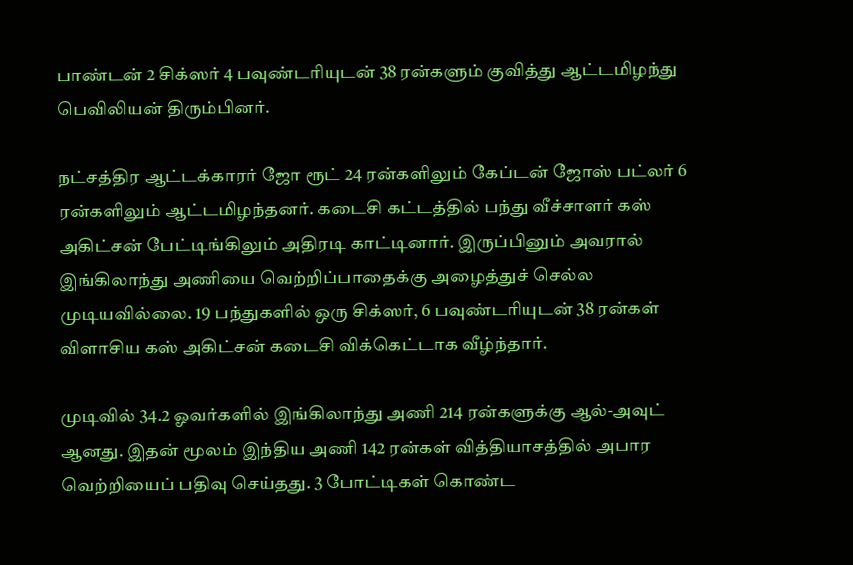பாண்டன் 2 சிக்ஸர் 4 பவுண்டரியுடன் 38 ரன்களும் குவித்து ஆட்டமிழந்து பெவிலியன் திரும்பினர்.

நட்சத்திர ஆட்டக்காரர் ஜோ ரூட் 24 ரன்களிலும் கேப்டன் ஜோஸ் பட்லர் 6 ரன்களிலும் ஆட்டமிழந்தனர். கடைசி கட்டத்தில் பந்து வீச்சாளர் கஸ் அகிட்சன் பேட்டிங்கிலும் அதிரடி காட்டினார். இருப்பினும் அவரால் இங்கிலாந்து அணியை வெற்றிப்பாதைக்கு அழைத்துச் செல்ல முடியவில்லை. 19 பந்துகளில் ஒரு சிக்ஸர், 6 பவுண்டரியுடன் 38 ரன்கள் விளாசிய கஸ் அகிட்சன் கடைசி விக்கெட்டாக வீழ்ந்தார்.

முடிவில் 34.2 ஓவர்களில் இங்கிலாந்து அணி 214 ரன்களுக்கு ஆல்-அவுட் ஆனது. இதன் மூலம் இந்திய அணி 142 ரன்கள் வித்தியாசத்தில் அபார வெற்றியைப் பதிவு செய்தது. 3 போட்டிகள் கொண்ட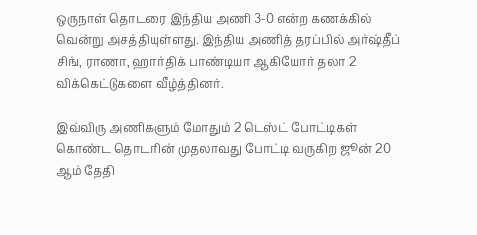ஒருநாள் தொடரை இந்திய அணி 3-0 என்ற கணக்கில் வென்று அசத்தியுள்ளது. இந்திய அணித் தரப்பில் அர்ஷ்தீப் சிங், ராணா, ஹார்திக் பாண்டியா ஆகியோர் தலா 2 விக்கெட்டுகளை வீழ்த்தினர்.

இவ்விரு அணிகளும் மோதும் 2 டெஸ்ட் போட்டிகள் கொண்ட தொடரின் முதலாவது போட்டி வருகிற ஜூன் 20 ஆம் தேதி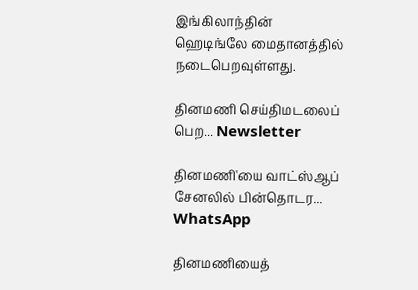இங்கிலாந்தின் ஹெடிங்லே மைதானத்தில் நடைபெறவுள்ளது.

தினமணி செய்திமடலைப் பெற... Newsletter

தினமணி'யை வாட்ஸ்ஆப் சேனலில் பின்தொடர... WhatsApp

தினமணியைத்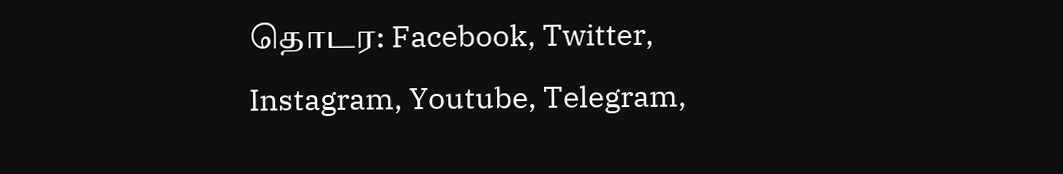தொடர: Facebook, Twitter, Instagram, Youtube, Telegram,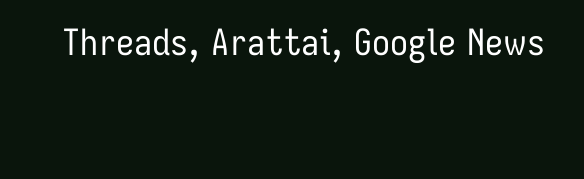Threads, Arattai, Google News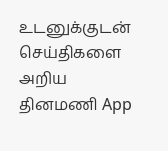உடனுக்குடன் செய்திகளை அறிய தினமணி App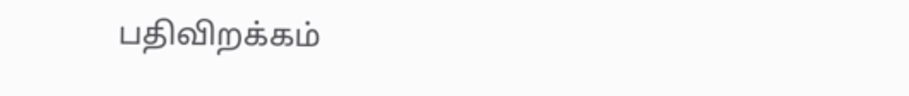பதிவிறக்கம்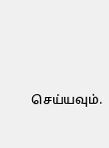செய்யவும்.